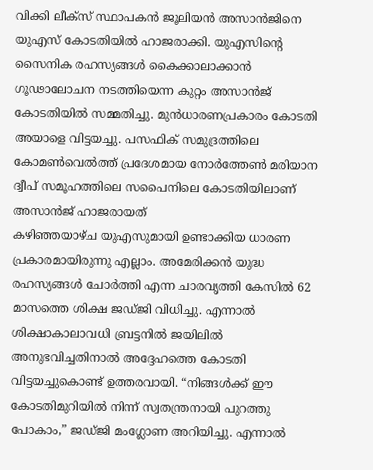വിക്കി ലീക്സ് സ്ഥാപകൻ ജൂലിയൻ അസാൻജിനെ യുഎസ് കോടതിയിൽ ഹാജരാക്കി. യുഎസിൻ്റെ സൈനിക രഹസ്യങ്ങൾ കൈക്കാലാക്കാൻ ഗൂഢാലോചന നടത്തിയെന്ന കുറ്റം അസാൻജ് കോടതിയിൽ സമ്മതിച്ചു. മുൻധാരണപ്രകാരം കോടതി അയാളെ വിട്ടയച്ചു. പസഫിക് സമുദ്രത്തിലെ കോമൺവെൽത്ത് പ്രദേശമായ നോർത്തേൺ മരിയാന ദ്വീപ് സമൂഹത്തിലെ സപൈനിലെ കോടതിയിലാണ് അസാൻജ് ഹാജരായത്
കഴിഞ്ഞയാഴ്ച യുഎസുമായി ഉണ്ടാക്കിയ ധാരണ പ്രകാരമായിരുന്നു എല്ലാം. അമേരിക്കൻ യുദ്ധ രഹസ്യങ്ങൾ ചോർത്തി എന്ന ചാരവൃത്തി കേസിൽ 62 മാസത്തെ ശിക്ഷ ജഡ്ജി വിധിച്ചു. എന്നാൽ ശിക്ഷാകാലാവധി ബ്രട്ടനിൽ ജയിലിൽ അനുഭവിച്ചതിനാൽ അദ്ദേഹത്തെ കോടതി വിട്ടയച്ചുകൊണ്ട് ഉത്തരവായി. “നിങ്ങൾക്ക് ഈ കോടതിമുറിയിൽ നിന്ന് സ്വതന്ത്രനായി പുറത്തു പോകാം,” ജഡ്ജി മംഗ്ലോണ അറിയിച്ചു. എന്നാൽ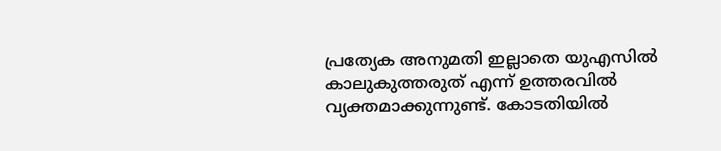പ്രത്യേക അനുമതി ഇല്ലാതെ യുഎസിൽ കാലുകുത്തരുത് എന്ന് ഉത്തരവിൽ വ്യക്തമാക്കുന്നുണ്ട്. കോടതിയിൽ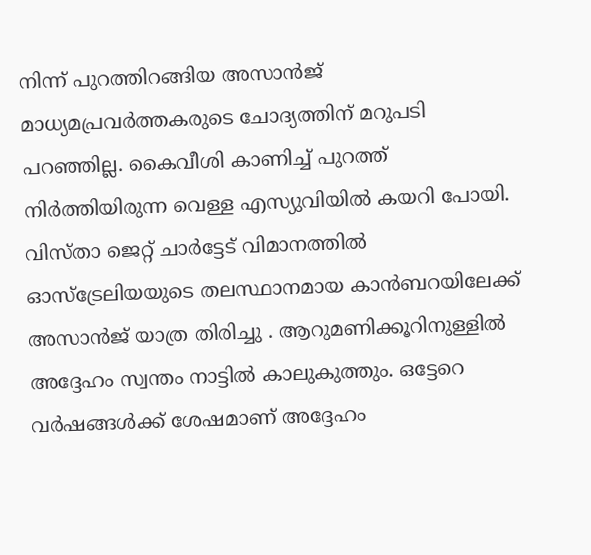നിന്ന് പുറത്തിറങ്ങിയ അസാൻജ് മാധ്യമപ്രവർത്തകരുടെ ചോദ്യത്തിന് മറുപടി പറഞ്ഞില്ല. കൈവീശി കാണിച്ച് പുറത്ത് നിർത്തിയിരുന്ന വെള്ള എസ്യുവിയിൽ കയറി പോയി.
വിസ്താ ജെറ്റ് ചാർട്ടേട് വിമാനത്തിൽ ഓസ്ട്രേലിയയുടെ തലസ്ഥാനമായ കാൻബറയിലേക്ക് അസാൻജ് യാത്ര തിരിച്ചു . ആറുമണിക്കൂറിനുള്ളിൽ അദ്ദേഹം സ്വന്തം നാട്ടിൽ കാലുകുത്തും. ഒട്ടേറെ വർഷങ്ങൾക്ക് ശേഷമാണ് അദ്ദേഹം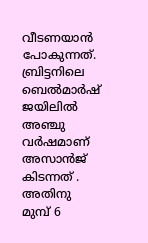വീടണയാൻ പോകുന്നത്.
ബ്രിട്ടനിലെ ബെൽമാർഷ് ജയിലിൽ അഞ്ചു വർഷമാണ് അസാൻജ് കിടന്നത് . അതിനു മുമ്പ് 6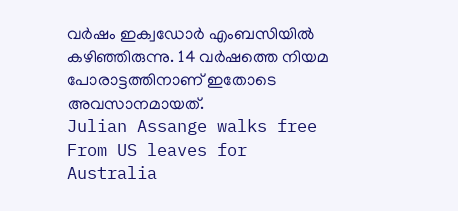വർഷം ഇക്വഡോർ എംബസിയിൽ കഴിഞ്ഞിരുന്നു. 14 വർഷത്തെ നിയമ പോരാട്ടത്തിനാണ് ഇതോടെ അവസാനമായത്.
Julian Assange walks free From US leaves for Australia